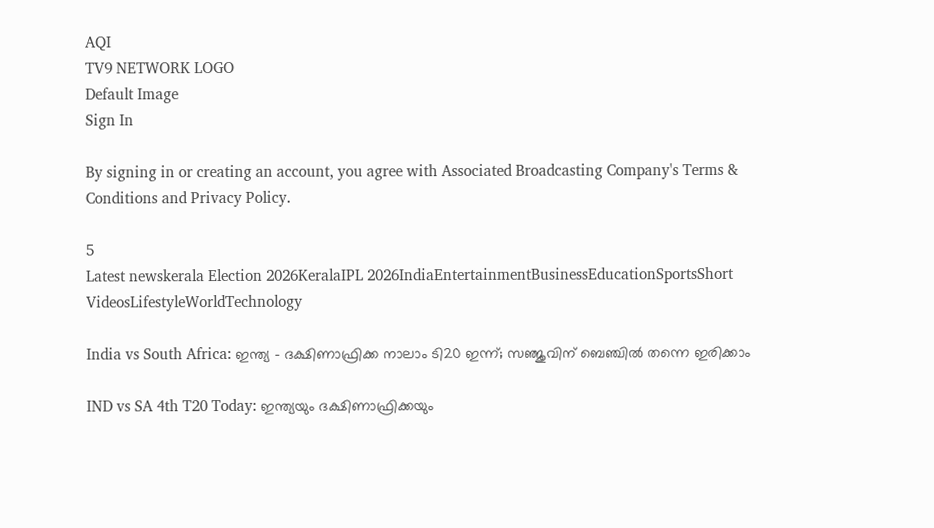AQI
TV9 NETWORK LOGO
Default Image
Sign In

By signing in or creating an account, you agree with Associated Broadcasting Company's Terms & Conditions and Privacy Policy.

5
Latest newskerala Election 2026KeralaIPL 2026IndiaEntertainmentBusinessEducationSportsShort VideosLifestyleWorldTechnology

India vs South Africa: ഇന്ത്യ – ദക്ഷിണാഫ്രിക്ക നാലാം ടി20 ഇന്ന്; സഞ്ജുവിന് ബെഞ്ചിൽ തന്നെ ഇരിക്കാം

IND vs SA 4th T20 Today: ഇന്ത്യയും ദക്ഷിണാഫ്രിക്കയും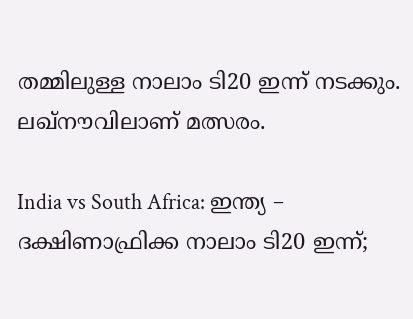തമ്മിലുള്ള നാലാം ടി20 ഇന്ന് നടക്കും. ലഖ്നൗവിലാണ് മത്സരം.

India vs South Africa: ഇന്ത്യ – ദക്ഷിണാഫ്രിക്ക നാലാം ടി20 ഇന്ന്;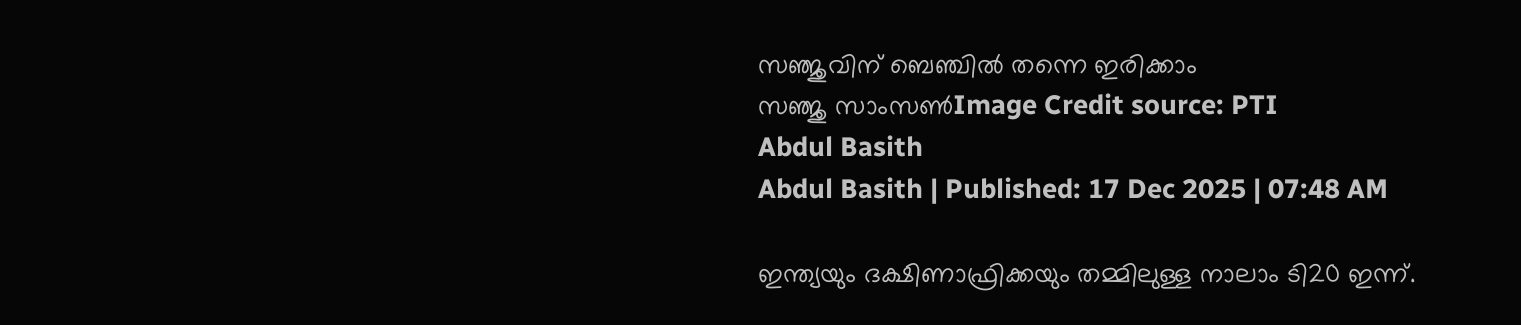സഞ്ജുവിന് ബെഞ്ചിൽ തന്നെ ഇരിക്കാം
സഞ്ജു സാംസൺImage Credit source: PTI
Abdul Basith
Abdul Basith | Published: 17 Dec 2025 | 07:48 AM

ഇന്ത്യയും ദക്ഷിണാഫ്രിക്കയും തമ്മിലുള്ള നാലാം ടി20 ഇന്ന്.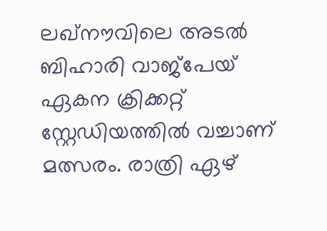ലഖ്നൗവിലെ അടൽ ബിഹാരി വാജ്പേയ് ഏകന ക്രിക്കറ്റ് സ്റ്റേഡിയത്തിൽ വച്ചാണ് മത്സരം. രാത്രി ഏഴ്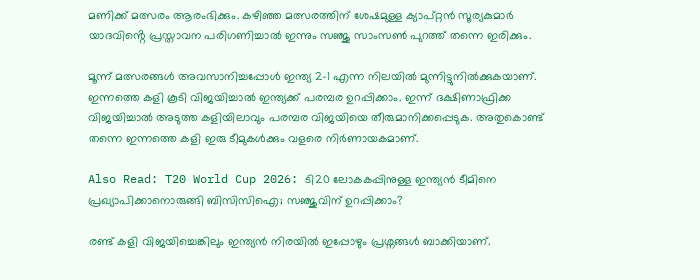മണിക്ക് മത്സരം ആരംഭിക്കും. കഴിഞ്ഞ മത്സരത്തിന് ശേഷമുള്ള ക്യാപ്റ്റൻ സൂര്യകുമാർ യാദവിൻ്റെ പ്രസ്താവന പരിഗണിച്ചാൽ ഇന്നും സഞ്ജു സാംസൺ പുറത്ത് തന്നെ ഇരിക്കും.

മൂന്ന് മത്സരങ്ങൾ അവസാനിച്ചപ്പോൾ ഇന്ത്യ 2-1 എന്ന നിലയിൽ മുന്നിട്ടുനിൽക്കുകയാണ്. ഇന്നത്തെ കളി കൂടി വിജയിച്ചാൽ ഇന്ത്യക്ക് പരമ്പര ഉറപ്പിക്കാം. ഇന്ന് ദക്ഷിണാഫ്രിക്ക വിജയിച്ചാൽ അടുത്ത കളിയിലാവും പരമ്പര വിജയിയെ തീരുമാനിക്കപ്പെടുക. അതുകൊണ്ട് തന്നെ ഇന്നത്തെ കളി ഇരു ടീമുകൾക്കും വളരെ നിർണായകമാണ്.

Also Read: T20 World Cup 2026: ടി20 ലോകകപ്പിനുള്ള ഇന്ത്യൻ ടീമിനെ പ്രഖ്യാപിക്കാനൊരുങ്ങി ബിസിസിഐ; സഞ്ജുവിന് ഉറപ്പിക്കാം?

രണ്ട് കളി വിജയിച്ചെങ്കിലും ഇന്ത്യൻ നിരയിൽ ഇപ്പോഴും പ്രശ്നങ്ങൾ ബാക്കിയാണ്.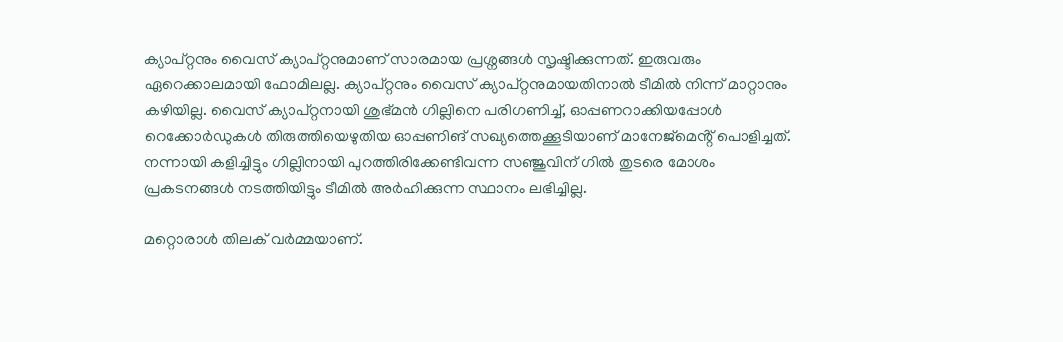ക്യാപ്റ്റനും വൈസ് ക്യാപ്റ്റനുമാണ് സാരമായ പ്രശ്നങ്ങൾ സൃഷ്ടിക്കുന്നത്. ഇരുവരും ഏറെക്കാലമായി ഫോമിലല്ല. ക്യാപ്റ്റനും വൈസ് ക്യാപ്റ്റനുമായതിനാൽ ടീമിൽ നിന്ന് മാറ്റാനും കഴിയില്ല. വൈസ് ക്യാപ്റ്റനായി ശുഭ്മൻ ഗില്ലിനെ പരിഗണിച്ച്, ഓപ്പണറാക്കിയപ്പോൾ റെക്കോർഡുകൾ തിരുത്തിയെഴുതിയ ഓപ്പണിങ് സഖ്യത്തെക്കൂടിയാണ് മാനേജ്മെൻ്റ് പൊളിച്ചത്. നന്നായി കളിച്ചിട്ടും ഗില്ലിനായി പുറത്തിരിക്കേണ്ടിവന്ന സഞ്ജുവിന് ഗിൽ തുടരെ മോശം പ്രകടനങ്ങൾ നടത്തിയിട്ടും ടീമിൽ അർഹിക്കുന്ന സ്ഥാനം ലഭിച്ചില്ല.

മറ്റൊരാൾ തിലക് വർമ്മയാണ്.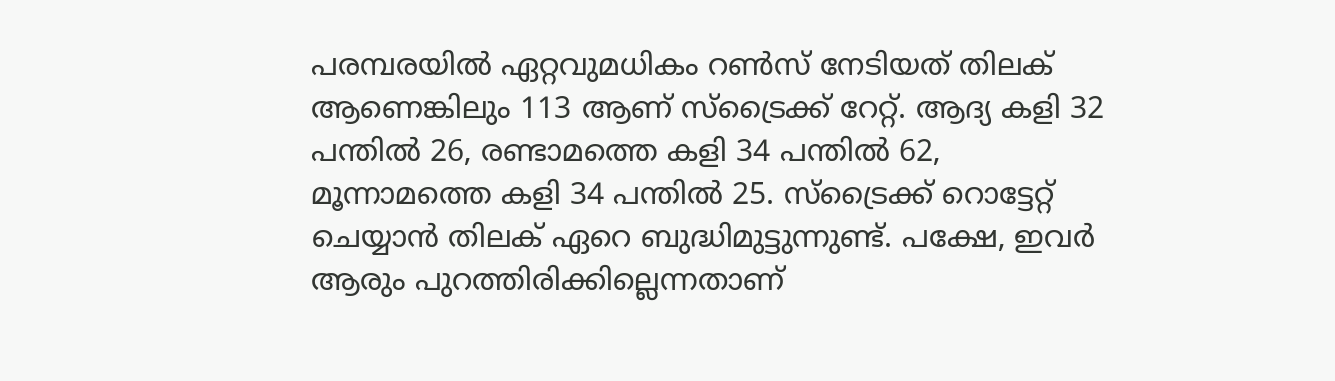പരമ്പരയിൽ ഏറ്റവുമധികം റൺസ് നേടിയത് തിലക് ആണെങ്കിലും 113 ആണ് സ്ട്രൈക്ക് റേറ്റ്. ആദ്യ കളി 32 പന്തിൽ 26, രണ്ടാമത്തെ കളി 34 പന്തിൽ 62, മൂന്നാമത്തെ കളി 34 പന്തിൽ 25. സ്ട്രൈക്ക് റൊട്ടേറ്റ് ചെയ്യാൻ തിലക് ഏറെ ബുദ്ധിമുട്ടുന്നുണ്ട്. പക്ഷേ, ഇവർ ആരും പുറത്തിരിക്കില്ലെന്നതാണ്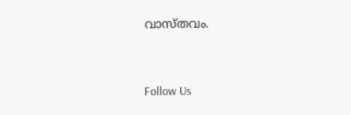വാസ്തവം.



Follow Us